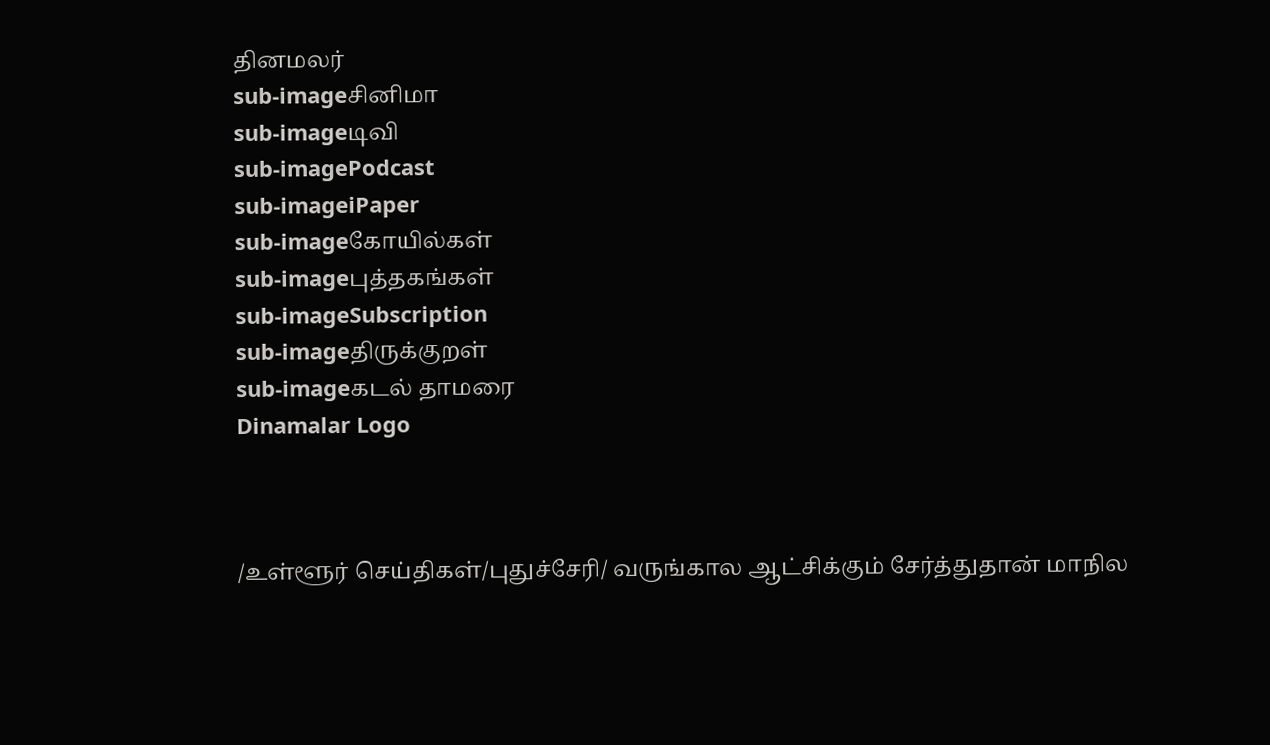தினமலர்
sub-imageசினிமா
sub-imageடிவி
sub-imagePodcast
sub-imageiPaper
sub-imageகோயில்கள்
sub-imageபுத்தகங்கள்
sub-imageSubscription
sub-imageதிருக்குறள்
sub-imageகடல் தாமரை
Dinamalar Logo



/உள்ளூர் செய்திகள்/புதுச்சேரி/ வருங்கால ஆட்சிக்கும் சேர்த்துதான் மாநில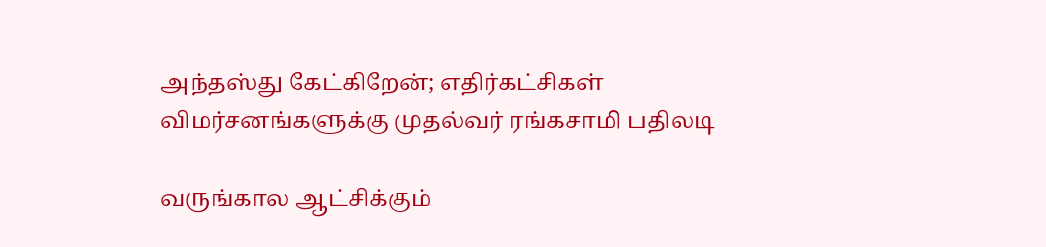அந்தஸ்து கேட்கிறேன்; எதிர்கட்சிகள் விமர்சனங்களுக்கு முதல்வர் ரங்கசாமி பதிலடி

வருங்கால ஆட்சிக்கும்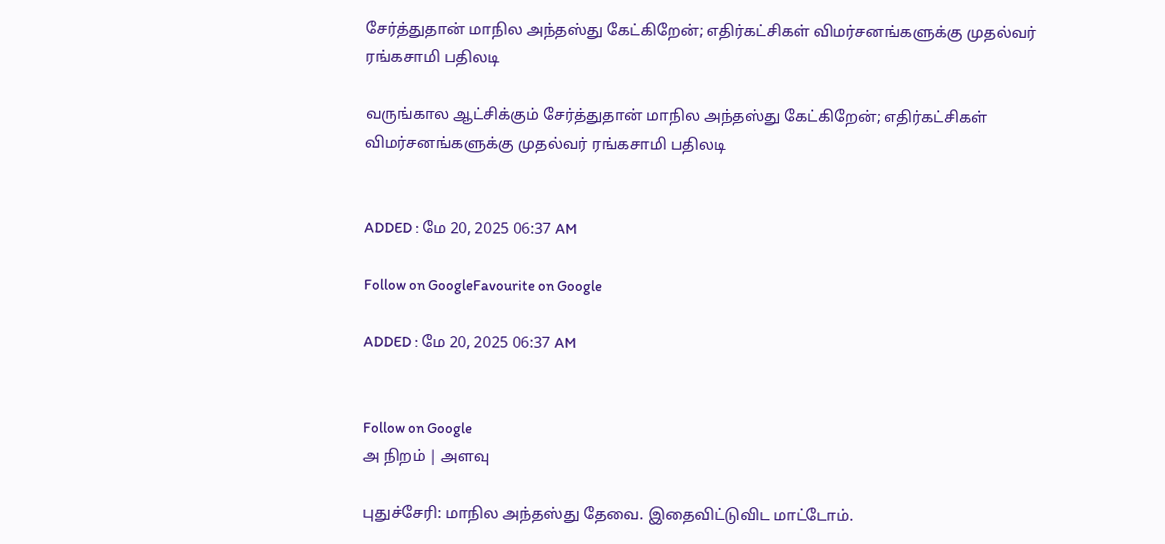சேர்த்துதான் மாநில அந்தஸ்து கேட்கிறேன்; எதிர்கட்சிகள் விமர்சனங்களுக்கு முதல்வர் ரங்கசாமி பதிலடி

வருங்கால ஆட்சிக்கும் சேர்த்துதான் மாநில அந்தஸ்து கேட்கிறேன்; எதிர்கட்சிகள் விமர்சனங்களுக்கு முதல்வர் ரங்கசாமி பதிலடி


ADDED : மே 20, 2025 06:37 AM

Follow on GoogleFavourite on Google

ADDED : மே 20, 2025 06:37 AM


Follow on Google
அ நிறம் | அளவு

புதுச்சேரி: மாநில அந்தஸ்து தேவை. இதைவிட்டுவிட மாட்டோம்.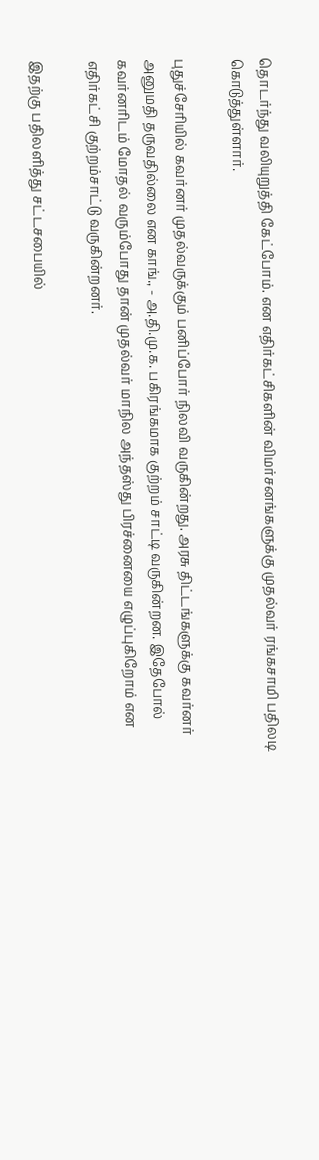தொடர்ந்து வலியுறுத்தி கேட்போம். என எதிர்கட்சிகளின் விமர்சனங்களுக்கு முதல்வர் ரங்கசாமி பதிலடி கொடுத்துள்ளார்.

புதுச்சேரியில் கவர்னர் முதல்வருக்கும் பனிப்போர் நிலவி வருகின்றது. அரசு திட்டங்களுக்கு கவர்னர் அனுமதி தருவதில்லை என காங்., - அ.தி.மு.க. பகிரங்கமாக குற்றம் சாட்டி வருகின்றன. இதேபோல் கவர்னரிடம் மோதல் வரும்போது தான் முதல்வர் மாநில அந்தஸ்து பிரச்னையை எழுப்புகிறோம் என எதிர்கட்சி குற்றம்சாட்டு வருகின்றனர்.

இதற்கு பதிலளித்து சட்டசபையில்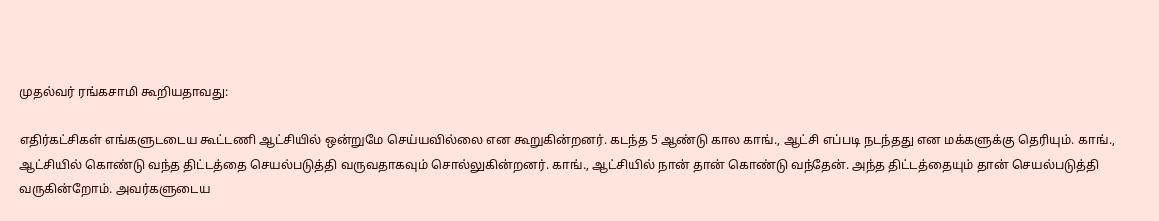முதல்வர் ரங்கசாமி கூறியதாவது:

எதிர்கட்சிகள் எங்களுடடைய கூட்டணி ஆட்சியில் ஒன்றுமே செய்யவில்லை என கூறுகின்றனர். கடந்த 5 ஆண்டு கால காங்., ஆட்சி எப்படி நடந்தது என மக்களுக்கு தெரியும். காங்., ஆட்சியில் கொண்டு வந்த திட்டத்தை செயல்படுத்தி வருவதாகவும் சொல்லுகின்றனர். காங்., ஆட்சியில் நான் தான் கொண்டு வந்தேன். அந்த திட்டத்தையும் தான் செயல்படுத்தி வருகின்றோம். அவர்களுடைய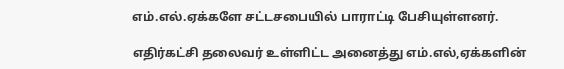எம்.எல்.ஏக்களே சட்டசபையில் பாராட்டி பேசியுள்ளனர்.

எதிர்கட்சி தலைவர் உள்ளிட்ட அனைத்து எம்.எல்,ஏக்களின்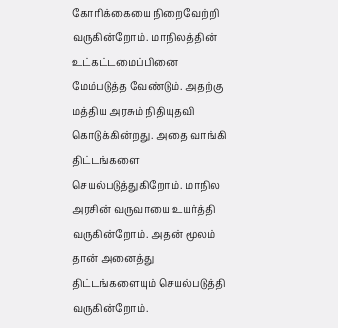கோரிக்கையை நிறைவேற்றி வருகின்றோம். மாநிலத்தின் உட்கட்டமைப்பினை மேம்படுத்த வேண்டும். அதற்கு மத்திய அரசும் நிதியுதவி கொடுக்கின்றது. அதை வாங்கி திட்டங்களை செயல்படுத்துகிறோம். மாநில அரசின் வருவாயை உயர்த்தி வருகின்றோம். அதன் மூலம் தான் அனைத்து திட்டங்களையும் செயல்படுத்தி வருகின்றோம்.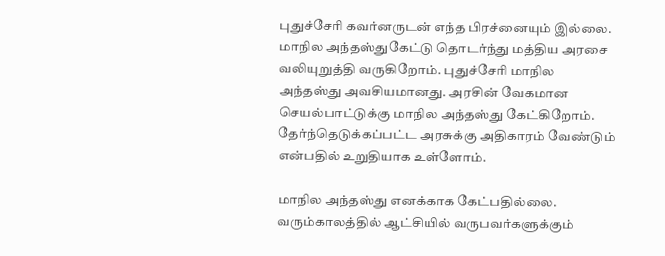புதுச்சேரி கவர்னருடன் எந்த பிரச்னையும் இல்லை. மாநில அந்தஸ்துகேட்டு தொடர்ந்து மத்திய அரசை வலியுறுத்தி வருகிறோம். புதுச்சேரி மாநில அந்தஸ்து அவசியமானது. அரசின் வேகமான செயல்பாட்டுக்கு மாநில அந்தஸ்து கேட்கிறோம். தேர்ந்தெடுக்கப்பட்ட அரசுக்கு அதிகாரம் வேண்டும் என்பதில் உறுதியாக உள்ளோம்.

மாநில அந்தஸ்து எனக்காக கேட்பதில்லை. வரும்காலத்தில் ஆட்சியில் வருபவர்களுக்கும்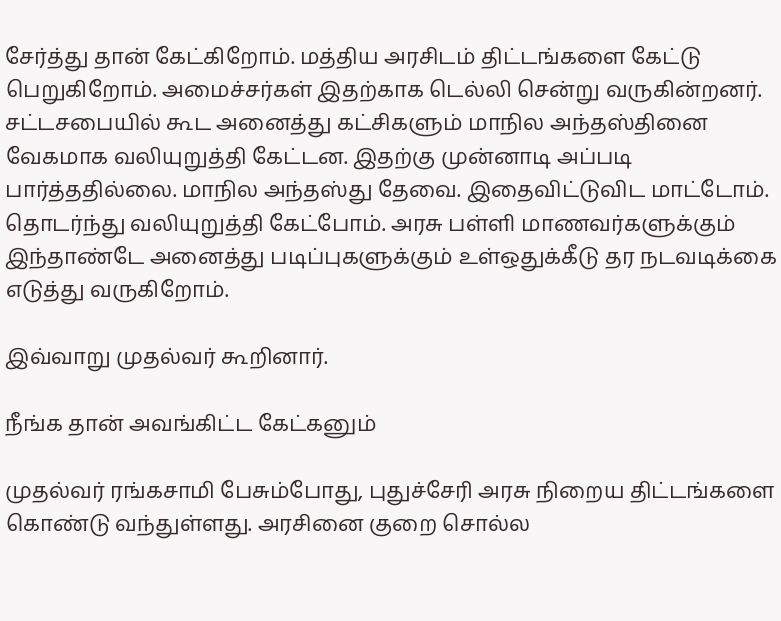சேர்த்து தான் கேட்கிறோம். மத்திய அரசிடம் திட்டங்களை கேட்டு பெறுகிறோம். அமைச்சர்கள் இதற்காக டெல்லி சென்று வருகின்றனர். சட்டசபையில் கூட அனைத்து கட்சிகளும் மாநில அந்தஸ்தினை வேகமாக வலியுறுத்தி கேட்டன. இதற்கு முன்னாடி அப்படி பார்த்ததில்லை. மாநில அந்தஸ்து தேவை. இதைவிட்டுவிட மாட்டோம். தொடர்ந்து வலியுறுத்தி கேட்போம். அரசு பள்ளி மாணவர்களுக்கும் இந்தாண்டே அனைத்து படிப்புகளுக்கும் உள்ஒதுக்கீடு தர நடவடிக்கை எடுத்து வருகிறோம்.

இவ்வாறு முதல்வர் கூறினார்.

நீங்க தான் அவங்கிட்ட கேட்கனும்

முதல்வர் ரங்கசாமி பேசும்போது, புதுச்சேரி அரசு நிறைய திட்டங்களை கொண்டு வந்துள்ளது. அரசினை குறை சொல்ல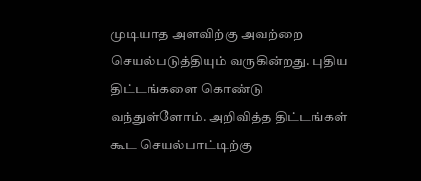முடியாத அளவிற்கு அவற்றை செயல்படுத்தியும் வருகின்றது. புதிய திட்டங்களை கொண்டு வந்துள்ளோம். அறிவித்த திட்டங்கள் கூட செயல்பாட்டிற்கு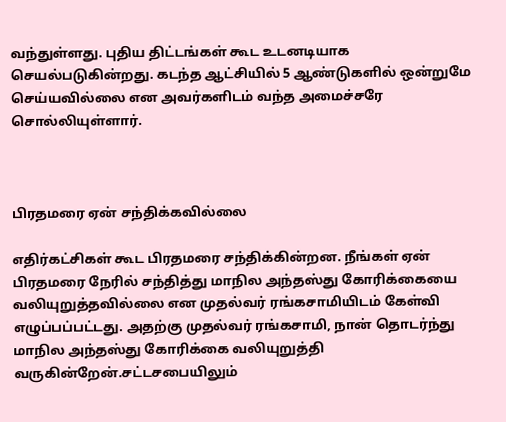வந்துள்ளது. புதிய திட்டங்கள் கூட உடனடியாக செயல்படுகின்றது. கடந்த ஆட்சியில் 5 ஆண்டுகளில் ஒன்றுமே செய்யவில்லை என அவர்களிடம் வந்த அமைச்சரே சொல்லியுள்ளார்.



பிரதமரை ஏன் சந்திக்கவில்லை

எதிர்கட்சிகள் கூட பிரதமரை சந்திக்கின்றன. நீங்கள் ஏன் பிரதமரை நேரில் சந்தித்து மாநில அந்தஸ்து கோரிக்கையை வலியுறுத்தவில்லை என முதல்வர் ரங்கசாமியிடம் கேள்வி எழுப்பப்பட்டது. அதற்கு முதல்வர் ரங்கசாமி, நான் தொடர்ந்து மாநில அந்தஸ்து கோரிக்கை வலியுறுத்தி வருகின்றேன்.சட்டசபையிலும்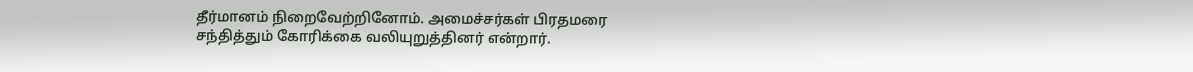தீர்மானம் நிறைவேற்றினோம். அமைச்சர்கள் பிரதமரை சந்தித்தும் கோரிக்கை வலியுறுத்தினர் என்றார்.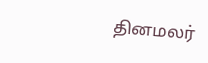தினமலர்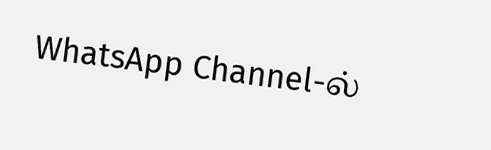WhatsApp Channel-ல்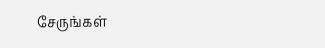சேருங்கள்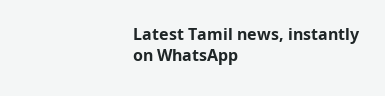Latest Tamil news, instantly on WhatsApp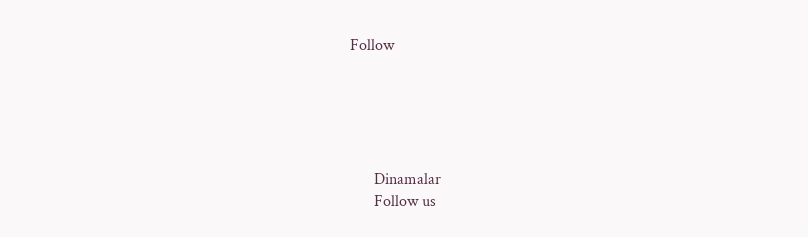Follow





      Dinamalar
      Follow us